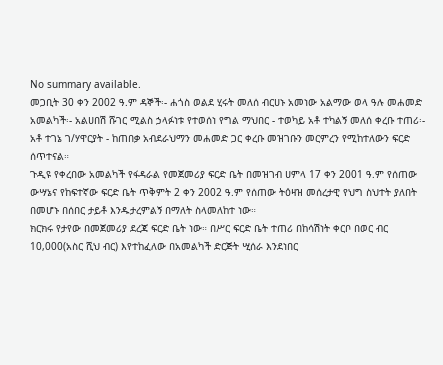No summary available.
መጋቢት 30 ቀን 2002 ዓ.ም ዳኞች፡- ሐጎስ ወልደ ሂሩት መለሰ ብርሀኑ አመነው አልማው ወላ ዓሉ መሐመድ አመልካች፡- አልሀበሽ ሹገር ሚልስ ኃላፉነቱ የተወሰነ የግል ማህበር - ተወካይ አቶ ተካልኝ መለሰ ቀረቡ ተጠሪ፡- አቶ ተገኔ ገ/ሃዋርያት - ከጠበቃ አብደራህማን መሐመድ ጋር ቀረቡ መዝገቡን መርምረን የሚከተለውን ፍርድ ሰጥተናል።
ጉዲዩ የቀረበው አመልካች የፋዳራል የመጀመሪያ ፍርድ ቤት በመዝገብ ሀምላ 17 ቀን 2001 ዓ.ም የሰጠው ውሣኔና የከፍተኛው ፍርድ ቤት ጥቅምት 2 ቀን 2002 ዓ.ም የሰጠው ትዕዛዝ መሰረታዊ የህግ ስህተት ያለበት በመሆኑ በሰበር ታይቶ እንዱታረምልኝ በማለት ስላመለከተ ነው።
ክርክሩ የታየው በመጀመሪያ ደረጃ ፍርድ ቤት ነው። በሥር ፍርድ ቤት ተጠሪ በከሳሽነት ቀርቦ በወር ብር 10,000(አስር ሺህ ብር) እየተከፈለው በአመልካች ድርጅት ሢሰራ እንደነበር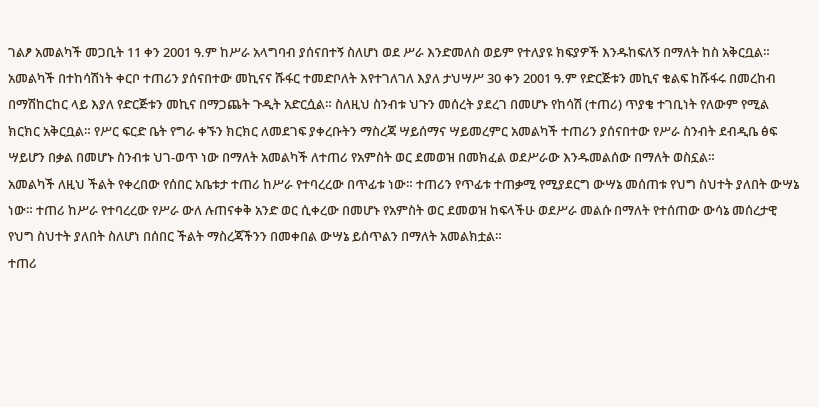ገልፆ አመልካች መጋቢት 11 ቀን 2001 ዓ.ም ከሥራ አላግባብ ያሰናበተኝ ስለሆነ ወደ ሥራ እንድመለስ ወይም የተለያዩ ክፍያዎች እንዱከፍለኝ በማለት ከስ አቅርቧል። አመልካች በተከሳሽነት ቀርቦ ተጠሪን ያሰናበተው መኪናና ሹፋር ተመድቦለት እየተገለገለ እያለ ታህሣሥ 30 ቀን 2001 ዓ.ም የድርጅቱን መኪና ቁልፍ ከሹፋሩ በመረከብ በማሽከርከር ላይ እያለ የድርጅቱን መኪና በማጋጨት ጉዲት አድርሷል። ስለዚህ ስንብቱ ህጉን መሰረት ያደረገ በመሆኑ የከሳሽ (ተጠሪ) ጥያቄ ተገቢነት የለውም የሚል ክርክር አቅርቧል። የሥር ፍርድ ቤት የግራ ቀኙን ክርክር ለመደገፍ ያቀረቡትን ማስረጃ ሣይሰማና ሣይመረምር አመልካች ተጠሪን ያሰናበተው የሥራ ስንብት ደብዲቤ ፅፍ ሣይሆን በቃል በመሆኑ ስንብቱ ህገ-ወጥ ነው በማለት አመልካች ለተጠሪ የአምስት ወር ደመወዝ በመክፈል ወደሥራው እንዱመልሰው በማለት ወስኗል።
አመልካች ለዚህ ችልት የቀረበው የሰበር አቤቱታ ተጠሪ ከሥራ የተባረረው በጥፊቱ ነው። ተጠሪን የጥፊቱ ተጠቃሚ የሚያደርግ ውሣኔ መሰጠቱ የህግ ስህተት ያለበት ውሣኔ ነው። ተጠሪ ከሥራ የተባረረው የሥራ ውለ ሉጠናቀቅ አንድ ወር ሲቀረው በመሆኑ የአምስት ወር ደመወዝ ከፍላችሁ ወደሥራ መልሱ በማለት የተሰጠው ውሳኔ መሰረታዊ የህግ ስህተት ያለበት ስለሆነ በሰበር ችልት ማስረጃችንን በመቀበል ውሣኔ ይሰጥልን በማለት አመልክቷል።
ተጠሪ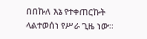በበኩለ እኔ የተቀጠርኩት ላልተወሰነ የሥራ ጊዜ ነው።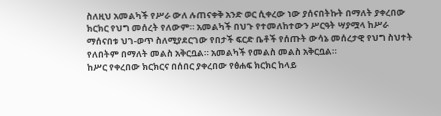ስለዚህ አመልካች የሥራ ውለ ሉጠናቀቅ አንድ ወር ሲቀረው ነው ያሰናበትኩት በማለት ያቀረበው ክርክር የህግ መሰረት የለውም። አመልካች በህጉ የተመለከተውን ሥርዓት ሣያሟላ ከሥራ ማሰናበቱ ህገ-ወጥ ስለሚያደርገው የበታች ፍርድ ቤቶች የሰጡት ውሳኔ መሰረታዊ የህግ ስህተት የለበትም በማለት መልስ አቅርቧል። አመልካች የመልስ መልስ አቅርቧል።
ከሥር የቀረበው ክርክርና በሰበር ያቀረበው የፅሐፍ ክርክር ከላይ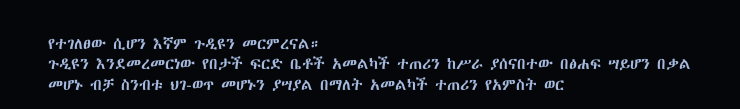የተገለፀው ሲሆን እኛም ጉዲዩን መርምረናል።
ጉዲዩን እንደመረመርነው የበታች ፍርድ ቤቶች አመልካች ተጠሪን ከሥራ ያሰናበተው በፅሐፍ ሣይሆን በቃል መሆኑ ብቻ ስንብቱ ህገ-ወጥ መሆኑን ያሣያል በማለት አመልካች ተጠሪን የአምስት ወር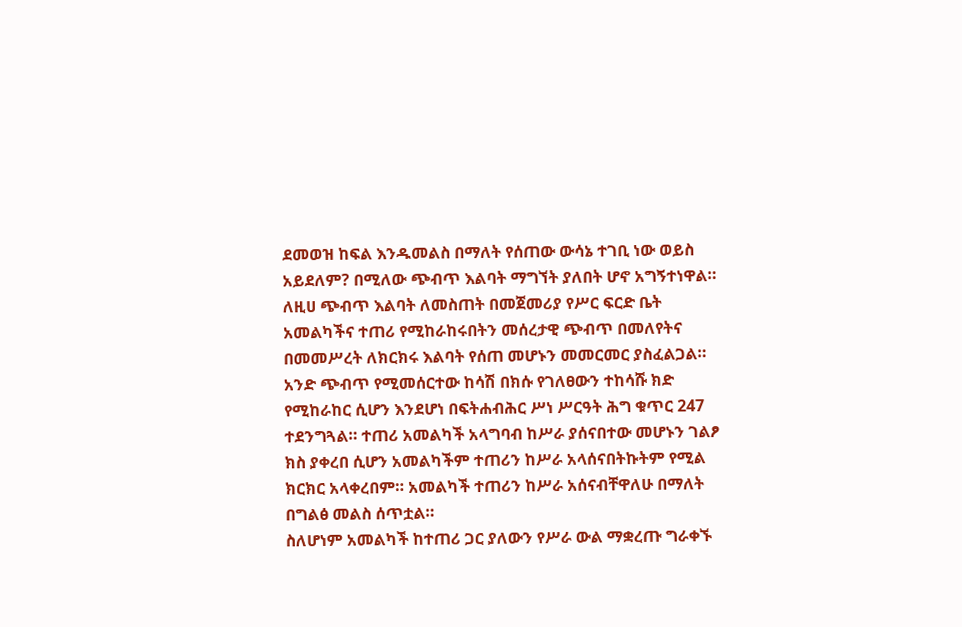ደመወዝ ከፍል እንዱመልስ በማለት የሰጠው ውሳኔ ተገቢ ነው ወይስ አይደለም? በሚለው ጭብጥ እልባት ማግኘት ያለበት ሆኖ አግኝተነዋል።
ለዚሀ ጭብጥ እልባት ለመስጠት በመጀመሪያ የሥር ፍርድ ቤት አመልካችና ተጠሪ የሚከራከሩበትን መሰረታዊ ጭብጥ በመለየትና በመመሥረት ለክርክሩ እልባት የሰጠ መሆኑን መመርመር ያስፈልጋል። አንድ ጭብጥ የሚመሰርተው ከሳሽ በክሱ የገለፀውን ተከሳሹ ክድ የሚከራከር ሲሆን እንደሆነ በፍትሐብሕር ሥነ ሥርዓት ሕግ ቁጥር 247 ተደንግጓል። ተጠሪ አመልካች አላግባብ ከሥራ ያሰናበተው መሆኑን ገልፆ ክስ ያቀረበ ሲሆን አመልካችም ተጠሪን ከሥራ አላሰናበትኩትም የሚል ክርክር አላቀረበም። አመልካች ተጠሪን ከሥራ አሰናብቸዋለሁ በማለት በግልፅ መልስ ሰጥቷል።
ስለሆነም አመልካች ከተጠሪ ጋር ያለውን የሥራ ውል ማቋረጡ ግራቀኙ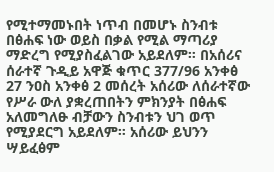የሚተማመኑበት ነጥብ በመሆኑ ስንብቱ በፅሐፍ ነው ወይስ በቃል የሚል ማጣሪያ ማድረግ የሚያስፈልገው አይደለም። በአሰሪና ሰራተኛ ጉዲይ አዋጅ ቁጥር 377/96 አንቀፅ 27 ንዐስ አንቀፅ 2 መሰረት አሰሪው ለሰራተኛው የሥራ ውለ ያቋረጠበትን ምክንያት በፅሐፍ አለመግለፁ ብቻውን ስንብቱን ህገ ወጥ የሚያደርግ አይደለም። አሰሪው ይህንን ሣይፈፅም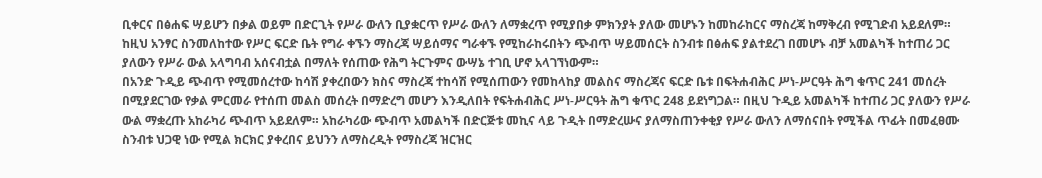ቢቀርና በፅሐፍ ሣይሆን በቃል ወይም በድርጊት የሥራ ውለን ቢያቋርጥ የሥራ ውለን ለማቋረጥ የሚያበቃ ምክንያት ያለው መሆኑን ከመከራከርና ማስረጃ ከማቅረብ የሚገድብ አይደለም። ከዚህ አንፃር ስንመለከተው የሥር ፍርድ ቤት የግራ ቀኙን ማስረጃ ሣይሰማና ግራቀኙ የሚከራከሩበትን ጭብጥ ሣይመሰርት ስንብቱ በፅሐፍ ያልተደረገ በመሆኑ ብቻ አመልካች ከተጠሪ ጋር ያለውን የሥራ ውል አላግባብ አሰናብቷል በማለት የሰጠው የሕግ ትርጉምና ውሣኔ ተገቢ ሆኖ አላገኘነውም።
በአንድ ጉዲይ ጭብጥ የሚመሰረተው ከሳሽ ያቀረበውን ክስና ማስረጃ ተከሳሽ የሚሰጠውን የመከላከያ መልስና ማስረጃና ፍርድ ቤቱ በፍትሐብሕር ሥነ-ሥርዓት ሕግ ቁጥር 241 መሰረት በሚያደርገው የቃል ምርመራ የተሰጠ መልስ መሰረት በማድረግ መሆን እንዲለበት የፍትሐብሕር ሥነ-ሥርዓት ሕግ ቁጥር 248 ይደነግጋል። በዚህ ጉዲይ አመልካች ከተጠሪ ጋር ያለውን የሥራ ውል ማቋረጡ አከራካሪ ጭብጥ አይደለም። አከራካሪው ጭብጥ አመልካች በድርጅቱ መኪና ላይ ጉዲት በማድረሡና ያለማስጠንቀቂያ የሥራ ውለን ለማሰናበት የሚችል ጥፊት በመፈፀሙ ስንብቱ ህጋዊ ነው የሚል ክርክር ያቀረበና ይህንን ለማስረዲት የማስረጃ ዝርዝር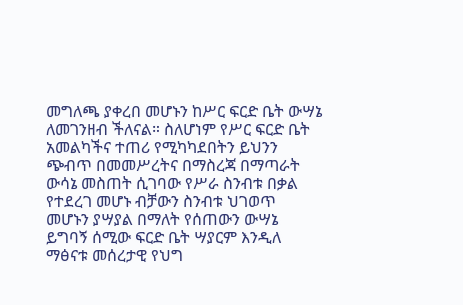መግለጫ ያቀረበ መሆኑን ከሥር ፍርድ ቤት ውሣኔ ለመገንዘብ ችለናል። ስለሆነም የሥር ፍርድ ቤት አመልካችና ተጠሪ የሚካካደበትን ይህንን ጭብጥ በመመሥረትና በማስረጃ በማጣራት ውሳኔ መስጠት ሲገባው የሥራ ስንብቱ በቃል የተደረገ መሆኑ ብቻውን ስንብቱ ህገወጥ መሆኑን ያሣያል በማለት የሰጠውን ውሣኔ ይግባኝ ሰሚው ፍርድ ቤት ሣያርም እንዲለ ማፅናቱ መሰረታዊ የህግ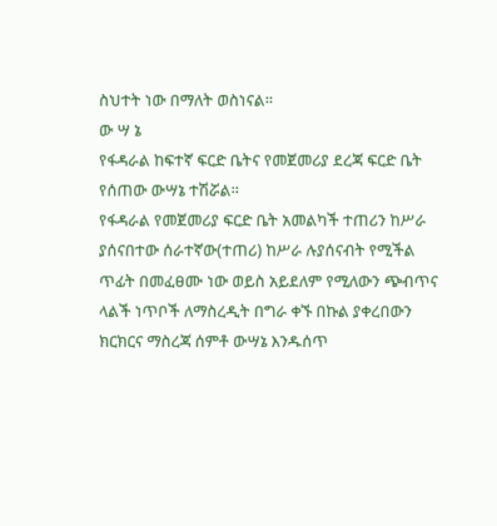ስህተት ነው በማለት ወስነናል።
ው ሣ ኔ
የፋዳራል ከፍተኛ ፍርድ ቤትና የመጀመሪያ ደረጃ ፍርድ ቤት የሰጠው ውሣኔ ተሽሯል።
የፋዳራል የመጀመሪያ ፍርድ ቤት አመልካች ተጠሪን ከሥራ ያሰናበተው ሰራተኛው(ተጠሪ) ከሥራ ሉያሰናብት የሚችል ጥፊት በመፈፀሙ ነው ወይስ አይደለም የሚለውን ጭብጥና ላልች ነጥቦች ለማስረዲት በግራ ቀኙ በኩል ያቀረበውን ክርክርና ማስረጃ ሰምቶ ውሣኔ እንዱሰጥ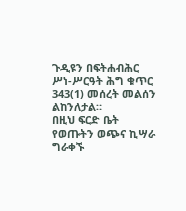ጉዲዩን በፍትሐብሕር ሥነ-ሥርዓት ሕግ ቁጥር 343(1) መሰረት መልሰን ልከንለታል።
በዚህ ፍርድ ቤት የወጡትን ወጭና ኪሣራ ግራቀኙ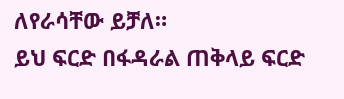ለየራሳቸው ይቻለ።
ይህ ፍርድ በፋዳራል ጠቅላይ ፍርድ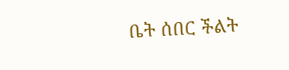ቤት ሰበር ችልት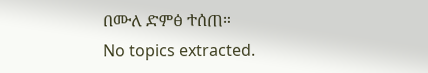በሙለ ድምፅ ተሰጠ።
No topics extracted.